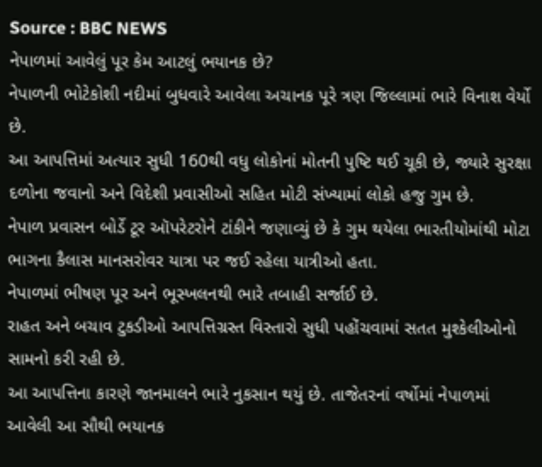Source : BBC NEWS
નેપાળમાં આવેલું પૂર કેમ આટલું ભયાનક છે?
નેપાળની ભોટેકોશી નદીમાં બુધવારે આવેલા અચાનક પૂરે ત્રણ જિલ્લામાં ભારે વિનાશ વેર્યો છે.
આ આપત્તિમાં અત્યાર સુધી 160થી વધુ લોકોનાં મોતની પુષ્ટિ થઈ ચૂકી છે, જ્યારે સુરક્ષા દળોના જવાનો અને વિદેશી પ્રવાસીઓ સહિત મોટી સંખ્યામાં લોકો હજુ ગુમ છે.
નેપાળ પ્રવાસન બોર્ડે ટૂર ઑપરેટરોને ટાંકીને જણાવ્યું છે કે ગુમ થયેલા ભારતીયોમાંથી મોટા ભાગના કૈલાસ માનસરોવર યાત્રા પર જઈ રહેલા યાત્રીઓ હતા.
નેપાળમાં ભીષણ પૂર અને ભૂસ્ખલનથી ભારે તબાહી સર્જાઈ છે.
રાહત અને બચાવ ટુકડીઓ આપત્તિગ્રસ્ત વિસ્તારો સુધી પહોંચવામાં સતત મુશ્કેલીઓનો સામનો કરી રહી છે.
આ આપત્તિના કારણે જાનમાલને ભારે નુકસાન થયું છે. તાજેતરનાં વર્ષોમાં નેપાળમાં આવેલી આ સૌથી ભયાનક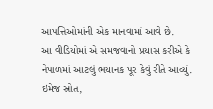આપત્તિઓમાંની એક માનવામાં આવે છે.
આ વીડિયોમાં એ સમજવાનો પ્રયાસ કરીએ કે નેપાળમાં આટલું ભયાનક પૂર કેવું રીતે આવ્યું.
ઇમેજ સ્રોત,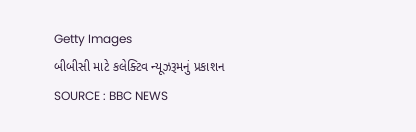Getty Images
બીબીસી માટે કલેક્ટિવ ન્યૂઝરૂમનું પ્રકાશન
SOURCE : BBC NEWS